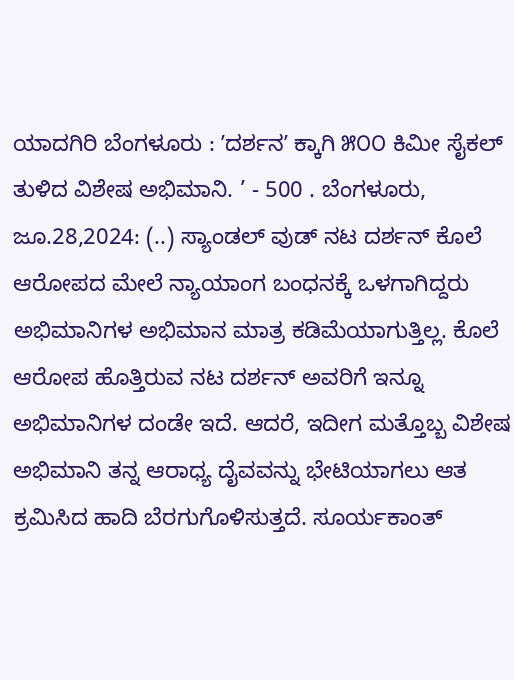ಯಾದಗಿರಿ ಬೆಂಗಳೂರು : ʼದರ್ಶನʼ ಕ್ಕಾಗಿ ೫೦೦ ಕಿಮೀ ಸೈಕಲ್‌ ತುಳಿದ ವಿಶೇಷ ಅಭಿಮಾನಿ. ’ - 500 . ಬೆಂಗಳೂರು, ಜೂ.28,2024: (..) ಸ್ಯಾಂಡಲ್‌ ವುಡ್‌ ನಟ ದರ್ಶನ್‌ ಕೊಲೆ ಆರೋಪದ ಮೇಲೆ ನ್ಯಾಯಾಂಗ ಬಂಧನಕ್ಕೆ ಒಳಗಾಗಿದ್ದರು ಅಭಿಮಾನಿಗಳ ಅಭಿಮಾನ ಮಾತ್ರ ಕಡಿಮೆಯಾಗುತ್ತಿಲ್ಲ. ಕೊಲೆ ಆರೋಪ ಹೊತ್ತಿರುವ ನಟ ದರ್ಶನ್ ಅವರಿಗೆ ಇನ್ನೂ ಅಭಿಮಾನಿಗಳ ದಂಡೇ ಇದೆ. ಆದರೆ, ಇದೀಗ ಮತ್ತೊಬ್ಬ ವಿಶೇಷ ಅಭಿಮಾನಿ ತನ್ನ ಆರಾಧ್ಯ ದೈವವನ್ನು ಭೇಟಿಯಾಗಲು ಆತ ಕ್ರಮಿಸಿದ ಹಾದಿ ಬೆರಗುಗೊಳಿಸುತ್ತದೆ. ಸೂರ್ಯಕಾಂತ್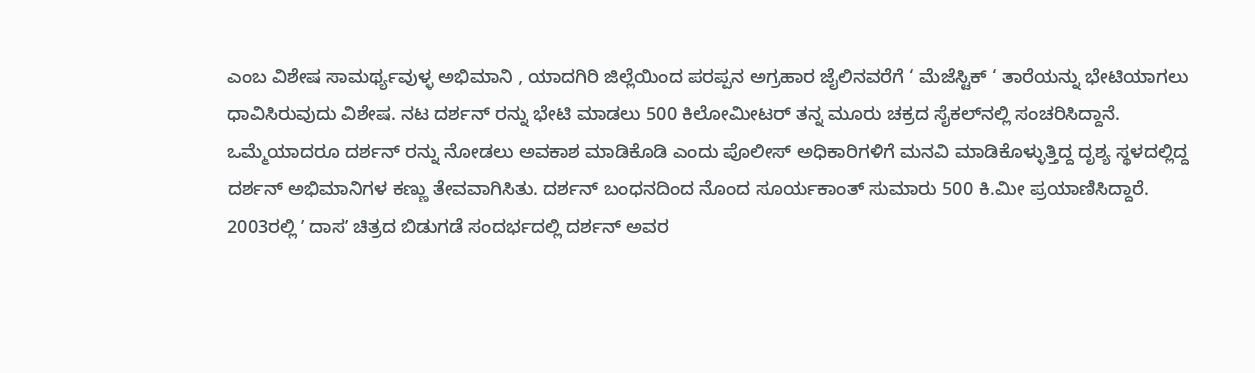ಎಂಬ ವಿಶೇಷ ಸಾಮರ್ಥ್ಯವುಳ್ಳ ಅಭಿಮಾನಿ , ಯಾದಗಿರಿ ಜಿಲ್ಲೆಯಿಂದ ಪರಪ್ಪನ ಅಗ್ರಹಾರ ಜೈಲಿನವರೆಗೆ ‘ ಮೆಜೆಸ್ಟಿಕ್ ‘ ತಾರೆಯನ್ನು ಭೇಟಿಯಾಗಲು ಧಾವಿಸಿರುವುದು ವಿಶೇಷ. ನಟ ದರ್ಶನ್‌ ರನ್ನು ಭೇಟಿ ಮಾಡಲು 500 ಕಿಲೋಮೀಟರ್ ತನ್ನ ಮೂರು ಚಕ್ರದ ಸೈಕಲ್‌ನಲ್ಲಿ ಸಂಚರಿಸಿದ್ದಾನೆ. ಒಮ್ಮೆಯಾದರೂ ದರ್ಶನ್ ರನ್ನು ನೋಡಲು ಅವಕಾಶ ಮಾಡಿಕೊಡಿ ಎಂದು ಪೊಲೀಸ್ ಅಧಿಕಾರಿಗಳಿಗೆ ಮನವಿ ಮಾಡಿಕೊಳ್ಳುತ್ತಿದ್ದ ದೃಶ್ಯ ಸ್ಥಳದಲ್ಲಿದ್ದ ದರ್ಶನ್ ಅಭಿಮಾನಿಗಳ ಕಣ್ಣು ತೇವವಾಗಿಸಿತು. ದರ್ಶನ್ ಬಂಧನದಿಂದ ನೊಂದ ಸೂರ್ಯಕಾಂತ್ ಸುಮಾರು 500 ಕಿ.ಮೀ ಪ್ರಯಾಣಿಸಿದ್ದಾರೆ. 2003ರಲ್ಲಿ ʼ ದಾಸʼ ಚಿತ್ರದ ಬಿಡುಗಡೆ ಸಂದರ್ಭದಲ್ಲಿ ದರ್ಶನ್ ಅವರ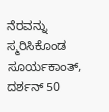ನೆರವನ್ನು ಸ್ಮರಿಸಿಕೊಂಡ ಸೂರ್ಯಕಾಂತ್, ದರ್ಶನ್ 50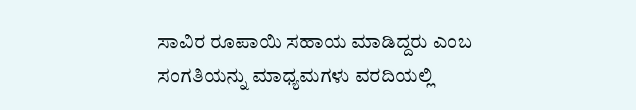ಸಾವಿರ ರೂಪಾಯಿ ಸಹಾಯ ಮಾಡಿದ್ದರು ಎಂಬ ಸಂಗತಿಯನ್ನು ಮಾಧ್ಯಮಗಳು ವರದಿಯಲ್ಲಿ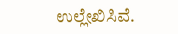ಉಲ್ಲೇಖಿಸಿವೆ.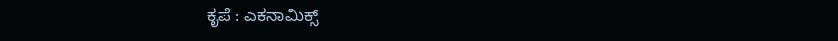ಕೃಪೆ : ಎಕನಾಮಿಕ್ಸ್‌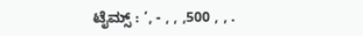ಟೈಮ್ಸ್ : ’, - , , ,500 , , .